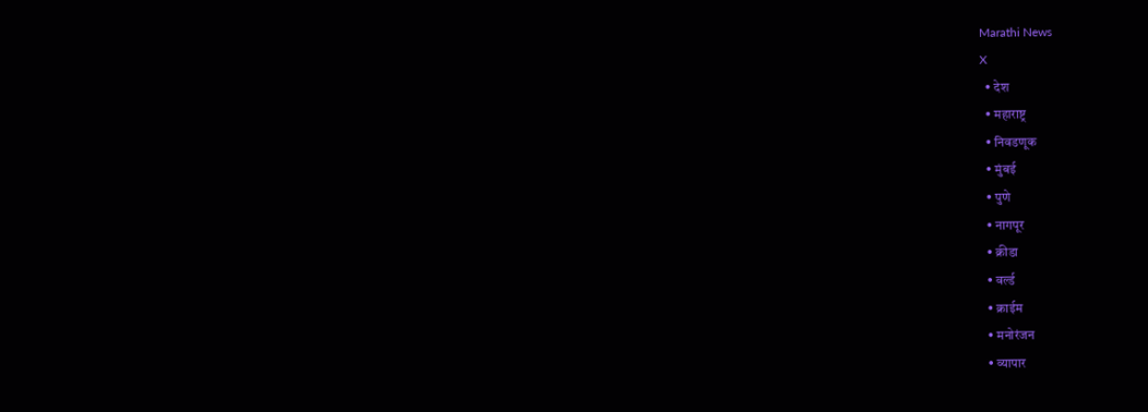Marathi News
X
  • देश
  • महाराष्ट्र
  • निवडणूक
  • मुंबई
  • पुणे
  • नागपूर
  • क्रीडा
  • वर्ल्ड
  • क्राईम
  • मनोरंजन
  • व्यापार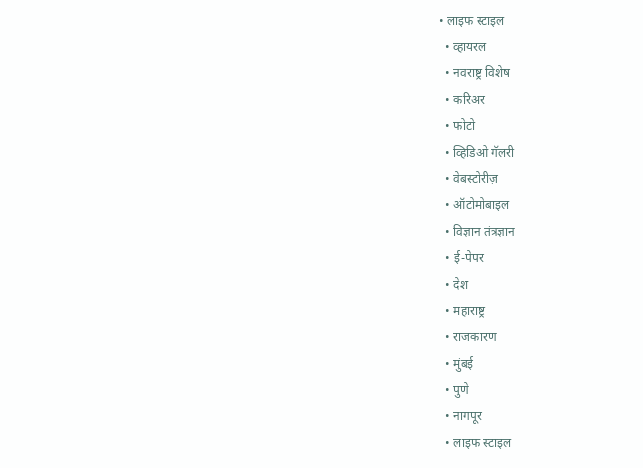• लाइफ स्टाइल
  • व्हायरल
  • नवराष्ट्र विशेष
  • करिअर
  • फोटो
  • व्हिडिओ गॅलरी
  • वेबस्टोरीज़
  • ऑटोमोबाइल
  • विज्ञान तंत्रज्ञान
  • ई-पेपर
  • देश
  • महाराष्ट्र
  • राजकारण
  • मुंबई
  • पुणे
  • नागपूर
  • लाइफ स्टाइल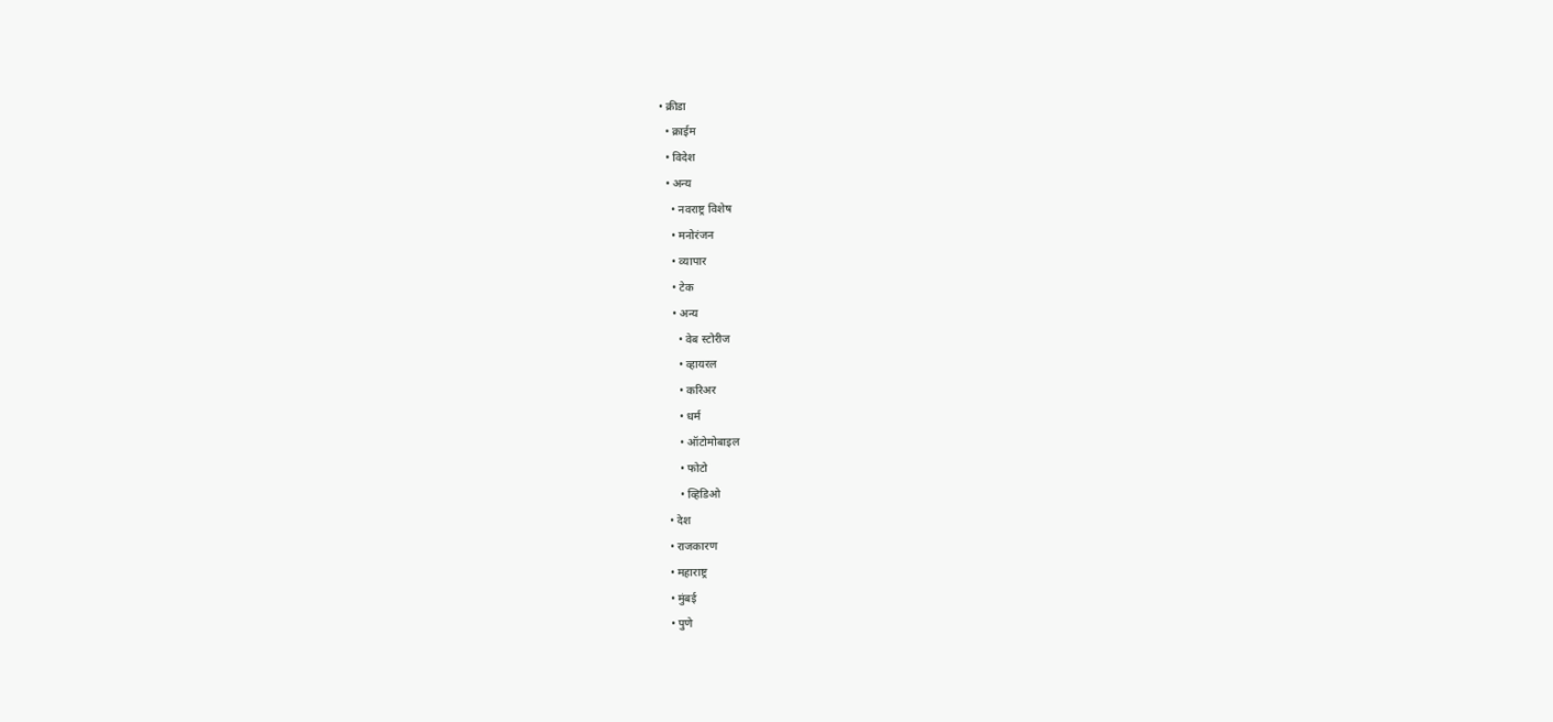• क्रीडा
  • क्राईम
  • विदेश
  • अन्य
    • नवराष्ट्र विशेष
    • मनोरंजन
    • व्यापार
    • टेक
    • अन्य
      • वेब स्टोरीज
      • व्हायरल
      • करिअर
      • धर्म
      • ऑटोमोबाइल
      • फोटो
      • व्हिडिओ
  • देश
  • राजकारण
  • महाराष्ट्र
  • मुंबई
  • पुणे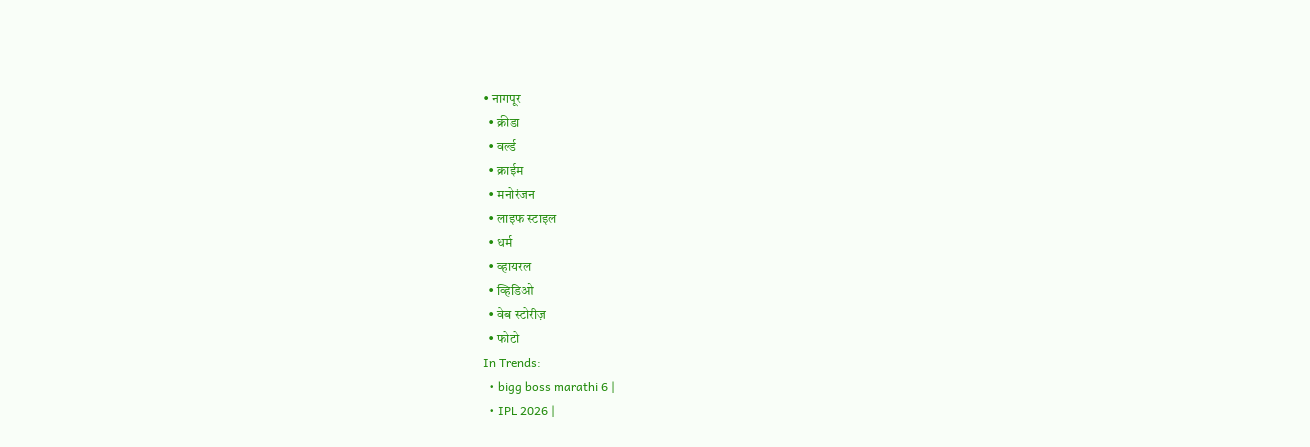• नागपूर
  • क्रीडा
  • वर्ल्ड
  • क्राईम
  • मनोरंजन
  • लाइफ स्टाइल
  • धर्म
  • व्हायरल
  • व्हिडिओ
  • वेब स्टोरीज़
  • फोटो
In Trends:
  • bigg boss marathi 6 |
  • IPL 2026 |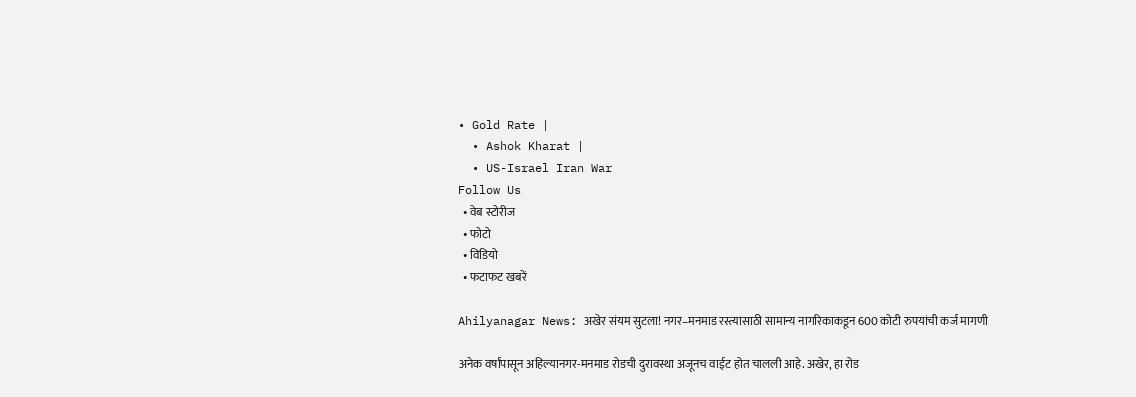• Gold Rate |
  • Ashok Kharat |
  • US-Israel Iran War
Follow Us
  • वेब स्टोरीज
  • फोटो
  • विडियो
  • फटाफट खबरें

Ahilyanagar News: अखेर संयम सुटला! नगर–मनमाड रस्त्यासाठी सामान्य नागरिकाकडून 600 कोटी रुपयांची कर्ज मागणी

अनेक वर्षांपासून अहिल्यानगर-मनमाड रोडची दुरावस्था अजूनच वाईट होत चालली आहे. अखेर, हा रोड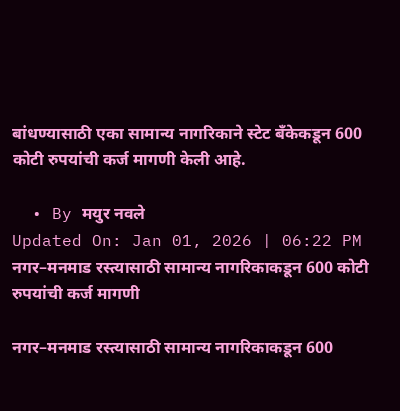बांधण्यासाठी एका सामान्य नागरिकाने स्टेट बँकेकडून 600 कोटी रुपयांची कर्ज मागणी केली आहे.

  • By मयुर नवले
Updated On: Jan 01, 2026 | 06:22 PM
नगर–मनमाड रस्त्यासाठी सामान्य नागरिकाकडून 600 कोटी रुपयांची कर्ज मागणी

नगर–मनमाड रस्त्यासाठी सामान्य नागरिकाकडून 600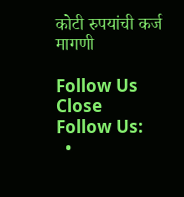कोटी रुपयांची कर्ज मागणी

Follow Us
Close
Follow Us:
  •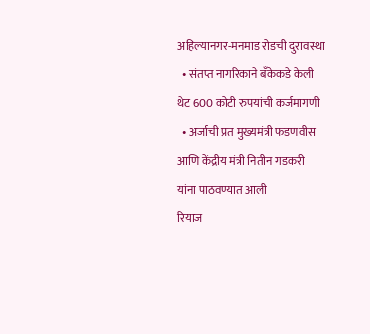अहिल्यानगर-मनमाड रोडची दुरावस्था
  • संतप्त नागरिकाने बँकेकडे केली थेट 600 कोटी रुपयांची कर्जमागणी
  • अर्जाची प्रत मुख्यमंत्री फडणवीस आणि केंद्रीय मंत्री नितीन गडकरी यांना पाठवण्यात आली
रियाज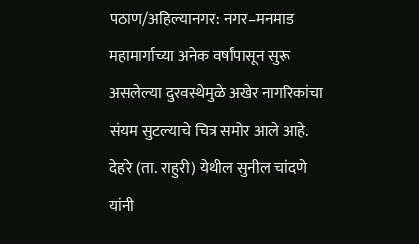पठाण/अहिल्यानगर: नगर–मनमाड महामार्गाच्या अनेक वर्षांपासून सुरू असलेल्या दुरवस्थेमुळे अखेर नागरिकांचा संयम सुटल्याचे चित्र समोर आले आहे. देहरे (ता. राहुरी) येथील सुनील चांदणे यांनी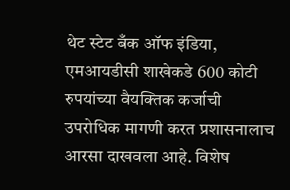थेट स्टेट बँक ऑफ इंडिया, एमआयडीसी शाखेकडे 600 कोटी रुपयांच्या वैयक्तिक कर्जाची उपरोधिक मागणी करत प्रशासनालाच आरसा दाखवला आहे. विशेष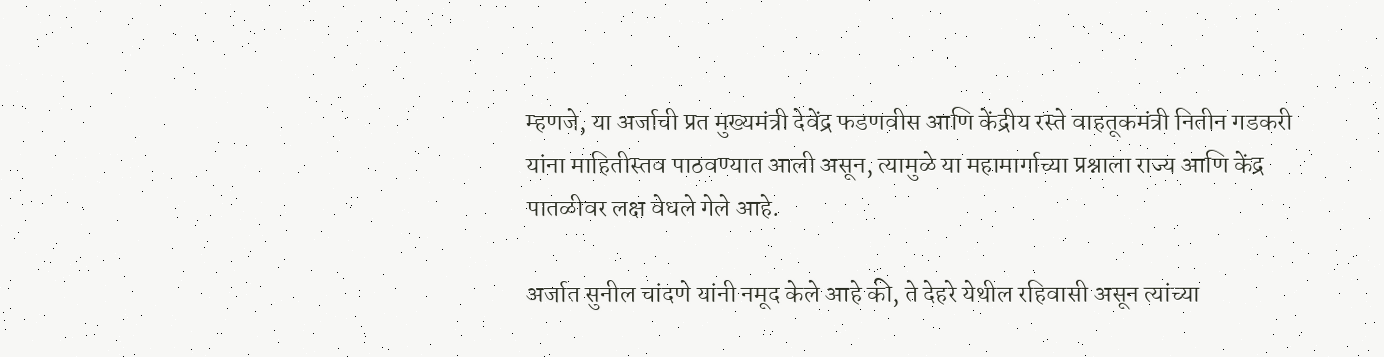म्हणजे, या अर्जाची प्रत मुख्यमंत्री देवेंद्र फडणवीस आणि केंद्रीय रस्ते वाहतूकमंत्री नितीन गडकरी यांना माहितीस्तव पाठवण्यात आली असून, त्यामुळे या महामार्गाच्या प्रश्नाला राज्य आणि केंद्र पातळीवर लक्ष वेधले गेले आहे.

अर्जात सुनील चांदणे यांनी नमूद केले आहे की, ते देहरे येथील रहिवासी असून त्यांच्या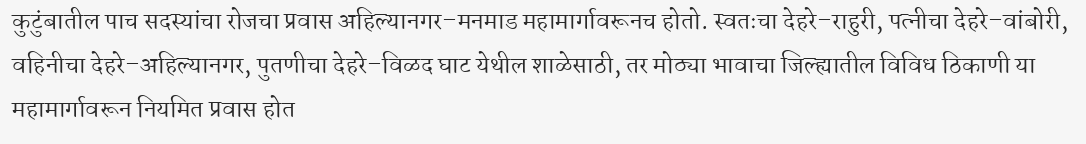कुटुंबातील पाच सदस्यांचा रोजचा प्रवास अहिल्यानगर–मनमाड महामार्गावरूनच होतो. स्वतःचा देहरे–राहुरी, पत्नीचा देहरे–वांबोरी, वहिनीचा देहरे–अहिल्यानगर, पुतणीचा देहरे–विळद घाट येथील शाळेसाठी, तर मोठ्या भावाचा जिल्ह्यातील विविध ठिकाणी या महामार्गावरून नियमित प्रवास होत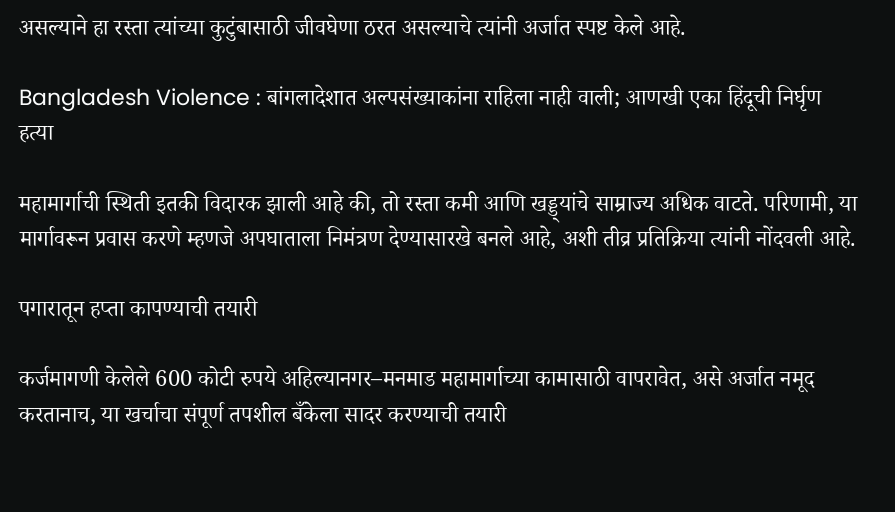असल्याने हा रस्ता त्यांच्या कुटुंबासाठी जीवघेणा ठरत असल्याचे त्यांनी अर्जात स्पष्ट केले आहे.

Bangladesh Violence : बांगलादेशात अल्पसंख्याकांना राहिला नाही वाली; आणखी एका हिंदूची निर्घृण हत्या

महामार्गाची स्थिती इतकी विदारक झाली आहे की, तो रस्ता कमी आणि खड्ड्यांचे साम्राज्य अधिक वाटते. परिणामी, या मार्गावरून प्रवास करणे म्हणजे अपघाताला निमंत्रण देण्यासारखे बनले आहे, अशी तीव्र प्रतिक्रिया त्यांनी नोंदवली आहे.

पगारातून हप्ता कापण्याची तयारी

कर्जमागणी केलेले 600 कोटी रुपये अहिल्यानगर–मनमाड महामार्गाच्या कामासाठी वापरावेत, असे अर्जात नमूद करतानाच, या खर्चाचा संपूर्ण तपशील बँकेला सादर करण्याची तयारी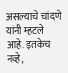असल्याचे चांदणे यांनी म्हटले आहे. इतकेच नव्हे,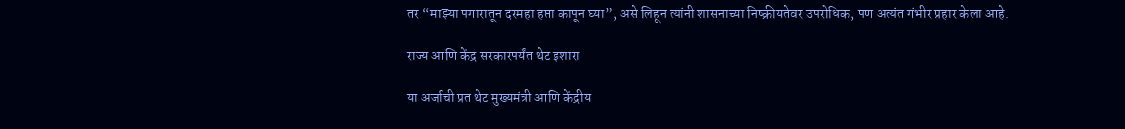तर “माझ्या पगारातून दरमहा हप्ता कापून घ्या”, असे लिहून त्यांनी शासनाच्या निष्क्रीयतेवर उपरोधिक, पण अत्यंत गंभीर प्रहार केला आहे.

राज्य आणि केंद्र सरकारपर्यंत थेट इशारा

या अर्जाची प्रत थेट मुख्यमंत्री आणि केंद्रीय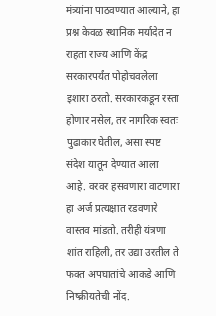मंत्र्यांना पाठवण्यात आल्याने, हा प्रश्न केवळ स्थानिक मर्यादेत न राहता राज्य आणि केंद्र सरकारपर्यंत पोहोचवलेला इशारा ठरतो. सरकारकडून रस्ता होणार नसेल, तर नागरिक स्वतः पुढाकार घेतील, असा स्पष्ट संदेश यातून देण्यात आला आहे. वरवर हसवणारा वाटणारा हा अर्ज प्रत्यक्षात रडवणारे वास्तव मांडतो. तरीही यंत्रणा शांत राहिली, तर उद्या उरतील ते फक्त अपघातांचे आकडे आणि निष्क्रीयतेची नोंद.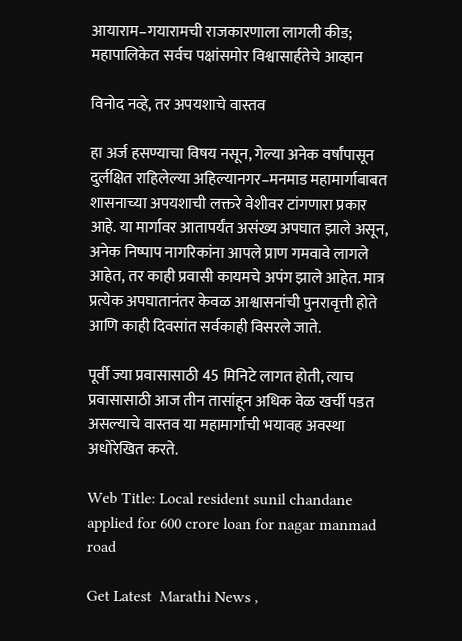आयाराम–गयारामची राजकारणाला लागली कीड; महापालिकेत सर्वच पक्षांसमोर विश्वासार्हतेचे आव्हान

विनोद नव्हे, तर अपयशाचे वास्तव

हा अर्ज हसण्याचा विषय नसून, गेल्या अनेक वर्षांपासून दुर्लक्षित राहिलेल्या अहिल्यानगर–मनमाड महामार्गाबाबत शासनाच्या अपयशाची लक्तरे वेशीवर टांगणारा प्रकार आहे. या मार्गावर आतापर्यंत असंख्य अपघात झाले असून, अनेक निष्पाप नागरिकांना आपले प्राण गमवावे लागले आहेत, तर काही प्रवासी कायमचे अपंग झाले आहेत. मात्र प्रत्येक अपघातानंतर केवळ आश्वासनांची पुनरावृत्ती होते आणि काही दिवसांत सर्वकाही विसरले जाते.

पूर्वी ज्या प्रवासासाठी 45 मिनिटे लागत होती, त्याच प्रवासासाठी आज तीन तासांहून अधिक वेळ खर्ची पडत असल्याचे वास्तव या महामार्गाची भयावह अवस्था अधोरेखित करते.

Web Title: Local resident sunil chandane applied for 600 crore loan for nagar manmad road

Get Latest  Marathi News ,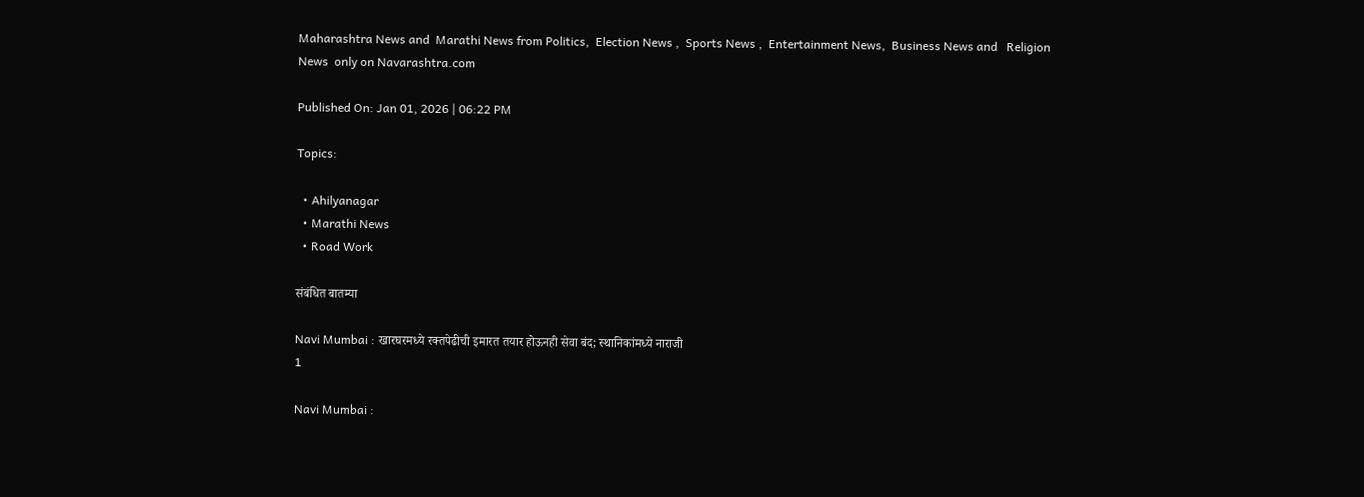Maharashtra News and  Marathi News from Politics,  Election News ,  Sports News ,  Entertainment News,  Business News and   Religion News  only on Navarashtra.com

Published On: Jan 01, 2026 | 06:22 PM

Topics:

  • Ahilyanagar
  • Marathi News
  • Road Work

संबंधित बातम्या

Navi Mumbai : खारघरमध्ये रक्तपेढीची इमारत तयार होऊनही सेवा बंद; स्थानिकांमध्ये नाराजी
1

Navi Mumbai :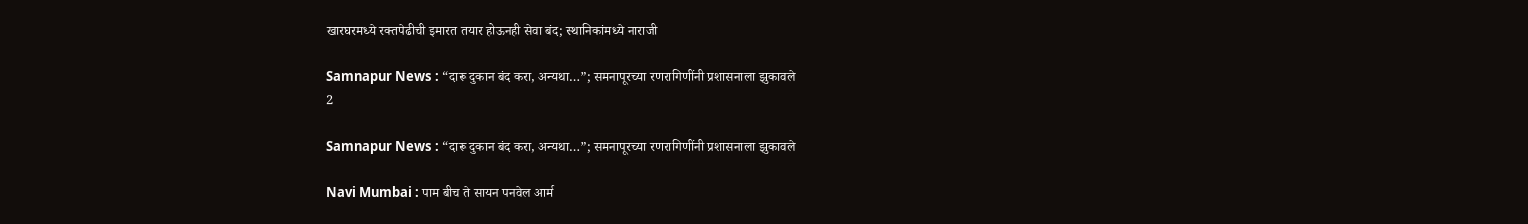खारघरमध्ये रक्तपेढीची इमारत तयार होऊनही सेवा बंद; स्थानिकांमध्ये नाराजी

Samnapur News : “दारू दुकान बंद करा, अन्यथा…”; समनापूरच्या रणरागिणींनी प्रशासनाला झुकावले
2

Samnapur News : “दारू दुकान बंद करा, अन्यथा…”; समनापूरच्या रणरागिणींनी प्रशासनाला झुकावले

Navi Mumbai : पाम बीच ते सायन पनवेल आर्म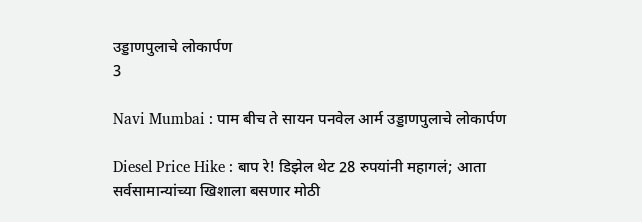उड्डाणपुलाचे लोकार्पण
3

Navi Mumbai : पाम बीच ते सायन पनवेल आर्म उड्डाणपुलाचे लोकार्पण

Diesel Price Hike : बाप रे! डिझेल थेट 28 रुपयांनी महागलं; आता सर्वसामान्यांच्या खिशाला बसणार मोठी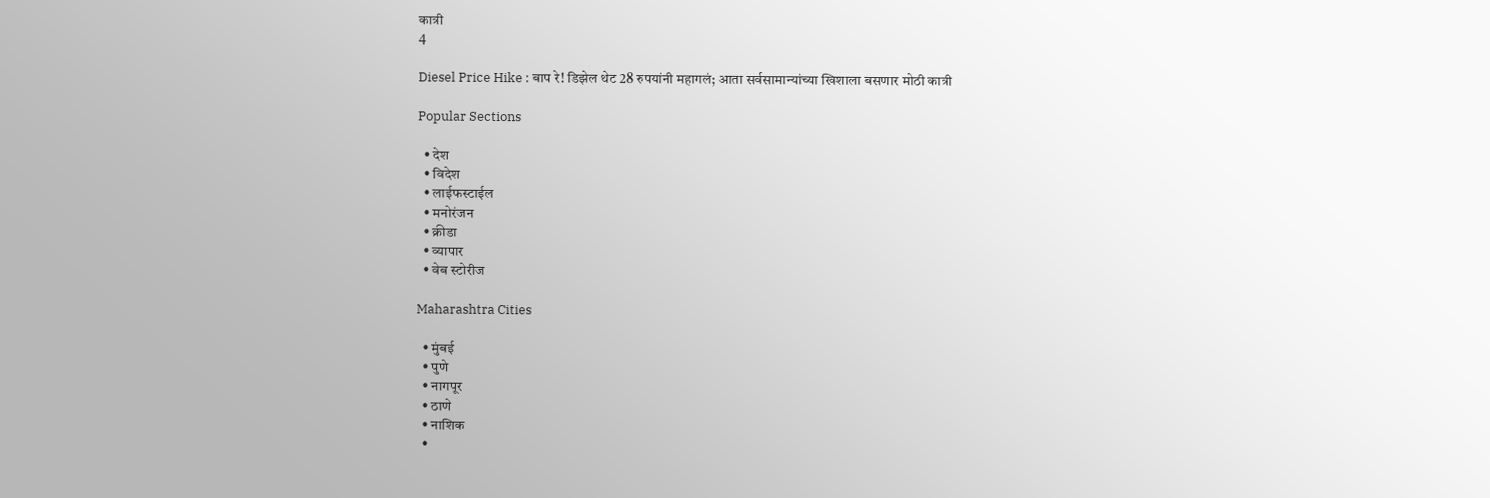कात्री
4

Diesel Price Hike : बाप रे! डिझेल थेट 28 रुपयांनी महागलं; आता सर्वसामान्यांच्या खिशाला बसणार मोठी कात्री

Popular Sections

  • देश
  • विदेश
  • लाईफस्टाईल
  • मनोरंजन
  • क्रीडा
  • व्यापार
  • वेब स्टोरीज

Maharashtra Cities

  • मुंबई
  • पुणे
  • नागपूर
  • ठाणे
  • नाशिक
  •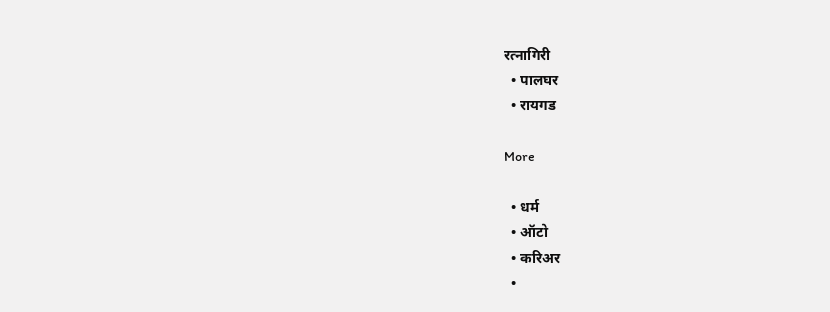रत्नागिरी
  • पालघर
  • रायगड

More

  • धर्म
  • ऑटो
  • करिअर
  •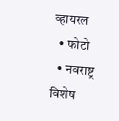व्हायरल
  • फोटो
  • नवराष्ट्र विशेष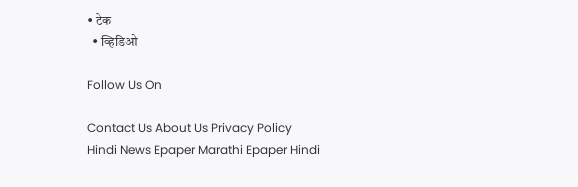• टेक
  • व्हिडिओ

Follow Us On

Contact Us About Us Privacy Policy
Hindi News Epaper Marathi Epaper Hindi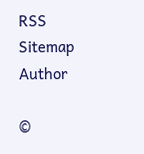RSS Sitemap Author

©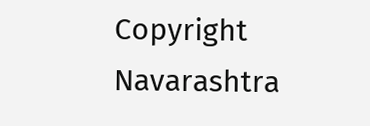Copyright Navarashtra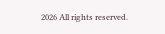2026 All rights reserved.